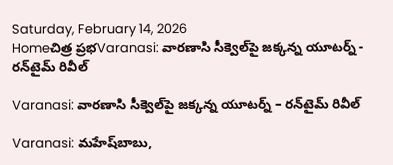Saturday, February 14, 2026
Homeచిత్ర ప్రభVaranasi: వార‌ణాసి సీక్వెల్‌పై జ‌క్క‌న్న యూట‌ర్న్ - ర‌న్‌టైమ్ రివీల్

Varanasi: వార‌ణాసి సీక్వెల్‌పై జ‌క్క‌న్న యూట‌ర్న్ – ర‌న్‌టైమ్ రివీల్

Varanasi: మ‌హేష్‌బాబు,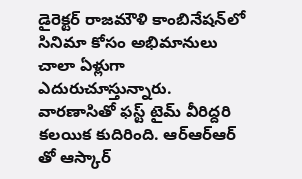డైరెక్ట‌ర్ రాజ‌మౌళి కాంబినేష‌న్‌లో సినిమా కోసం అభిమానులు చాలా ఏళ్లుగా ఎదురుచూస్తున్నారు. వార‌ణాసితో ఫ‌స్ట్ టైమ్ వీరిద్ద‌రి క‌ల‌యిక కుదిరింది. ఆర్ఆర్ఆర్ తో ఆస్కార్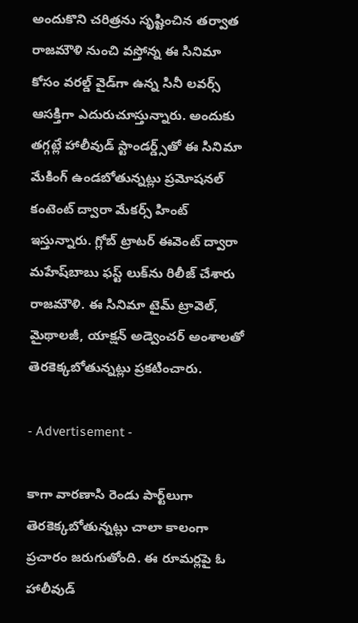అందుకొని చ‌రిత్ర‌ను సృష్టించిన త‌ర్వాత రాజ‌మౌళి నుంచి వ‌స్తోన్న ఈ సినిమా కోసం వ‌ర‌ల్డ్ వైడ్‌గా ఉన్న సినీ ల‌వ‌ర్స్ ఆస‌క్తిగా ఎదురుచూస్తున్నారు. అందుకు త‌గ్గ‌ట్లే హాలీవుడ్ స్టాండ‌ర్డ్స్‌తో ఈ సినిమా మేకింగ్ ఉండ‌బోతున్న‌ట్లు ప్ర‌మోష‌న‌ల్ కంటెంట్ ద్వారా మేక‌ర్స్ హింట్ ఇస్తున్నారు. గ్లోబ్‌ ట్రాట‌ర్ ఈవెంట్ ద్వారా మ‌హేష్‌బాబు ఫ‌స్ట్ లుక్‌ను రిలీజ్ చేశారు రాజ‌మౌళి. ఈ సినిమా టైమ్ ట్రావెల్‌, మైథాల‌జీ, యాక్ష‌న్ అడ్వెంచ‌ర్ అంశాల‌తో తెర‌కెక్క‌బోతున్న‌ట్లు ప్ర‌క‌టించారు.

- Advertisement -

కాగా వార‌ణాసి రెండు పార్ట్‌లుగా తెర‌కెక్క‌బోతున్న‌ట్లు చాలా కాలంగా ప్ర‌చారం జ‌రుగుతోంది. ఈ రూమ‌ర్ల‌పై ఓ హాలీవుడ్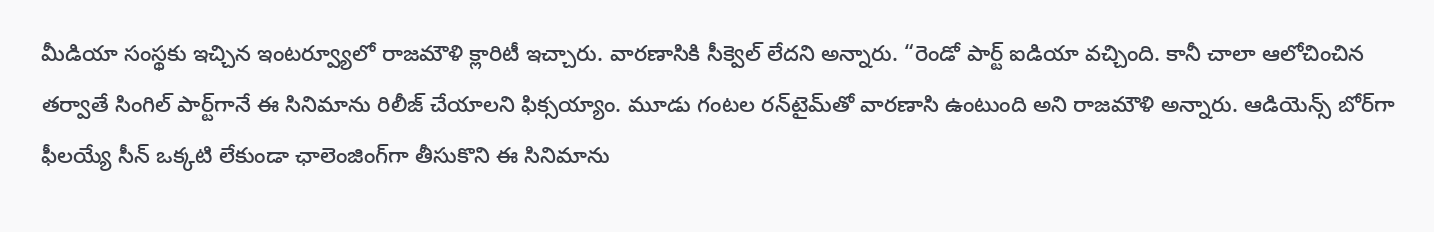మీడియా సంస్థ‌కు ఇచ్చిన ఇంట‌ర్వ్యూలో రాజ‌మౌళి క్లారిటీ ఇచ్చారు. వార‌ణాసికి సీక్వెల్ లేద‌ని అన్నారు. “రెండో పార్ట్ ఐడియా వ‌చ్చింది. కానీ చాలా ఆలోచించిన త‌ర్వాతే సింగిల్ పార్ట్‌గానే ఈ సినిమాను రిలీజ్ చేయాల‌ని ఫిక్స‌య్యాం. మూడు గంట‌ల ర‌న్‌టైమ్‌తో వార‌ణాసి ఉంటుంది అని రాజ‌మౌళి అన్నారు. ఆడియెన్స్ బోర్‌గా ఫీల‌య్యే సీన్‌ ఒక్క‌టి లేకుండా ఛాలెంజింగ్‌గా తీసుకొని ఈ సినిమాను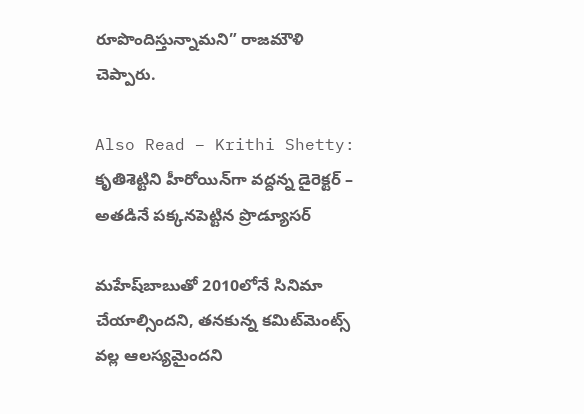రూపొందిస్తున్నామ‌ని” రాజ‌మౌళి చెప్పారు.

Also Read – Krithi Shetty: కృతిశెట్టిని హీరోయిన్‌గా వ‌ద్ద‌న్న డైరెక్ట‌ర్ – అత‌డినే ప‌క్క‌న‌పెట్టిన ప్రొడ్యూస‌ర్‌

మ‌హేష్‌బాబుతో 2010లోనే సినిమా చేయాల్సింద‌ని, త‌న‌కున్న క‌మిట్‌మెంట్స్ వ‌ల్ల ఆల‌స్య‌మైంద‌ని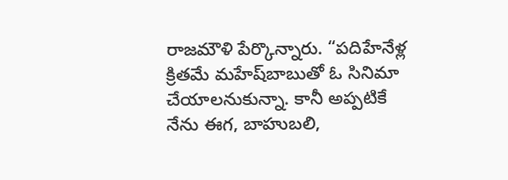రాజ‌మౌళి పేర్కొన్నారు. “ప‌దిహేనేళ్ల‌ క్రిత‌మే మ‌హేష్‌బాబుతో ఓ సినిమా చేయాల‌నుకున్నా. కానీ అప్ప‌టికే నేను ఈగ‌, బాహుబ‌లి,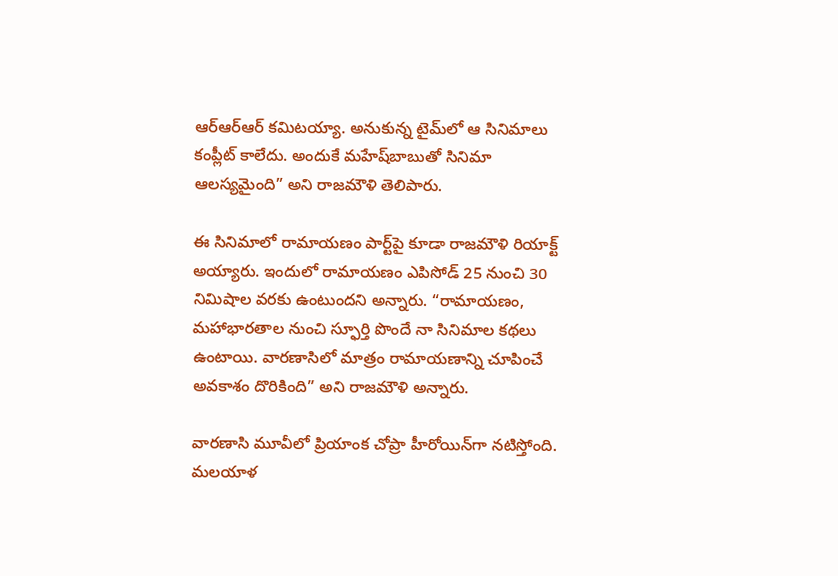ఆర్ఆర్ఆర్ క‌మిట‌య్యా. అనుకున్న టైమ్‌లో ఆ సినిమాలు కంప్లీట్ కాలేదు. అందుకే మ‌హేష్‌బాబుతో సినిమా ఆల‌స్య‌మైంది” అని రాజ‌మౌళి తెలిపారు.

ఈ సినిమాలో రామాయ‌ణం పార్ట్‌పై కూడా రాజ‌మౌళి రియాక్ట్ అయ్యారు. ఇందులో రామాయ‌ణం ఎపిసోడ్ 25 నుంచి 30 నిమిషాల వ‌ర‌కు ఉంటుంద‌ని అన్నారు. “రామాయ‌ణం, మ‌హాభార‌తాల నుంచి స్ఫూర్తి పొందే నా సినిమాల క‌థ‌లు ఉంటాయి. వార‌ణాసిలో మాత్రం రామాయ‌ణాన్ని చూపించే అవ‌కాశం దొరికింది” అని రాజ‌మౌళి అన్నారు.

వార‌ణాసి మూవీలో ప్రియాంక చోప్రా హీరోయిన్‌గా న‌టిస్తోంది. మ‌ల‌యాళ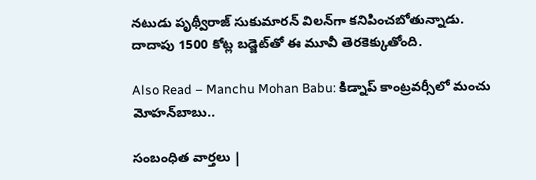న‌టుడు పృథ్వీరాజ్ సుకుమార‌న్ విల‌న్‌గా క‌నిపించ‌బోతున్నాడు. దాదాపు 1500 కోట్ల బ‌డ్జెట్‌తో ఈ మూవీ తెర‌కెక్కుతోంది.

Also Read – Manchu Mohan Babu: కిడ్నాప్ కాంట్ర‌వ‌ర్సీలో మంచు మోహ‌న్‌బాబు..

సంబంధిత వార్తలు |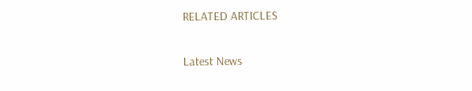RELATED ARTICLES

Latest News